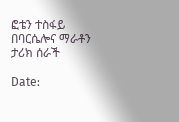ፎቴን ተስፋይ በባርሴሎና ማራቶን ታሪክ ሰራች

Date: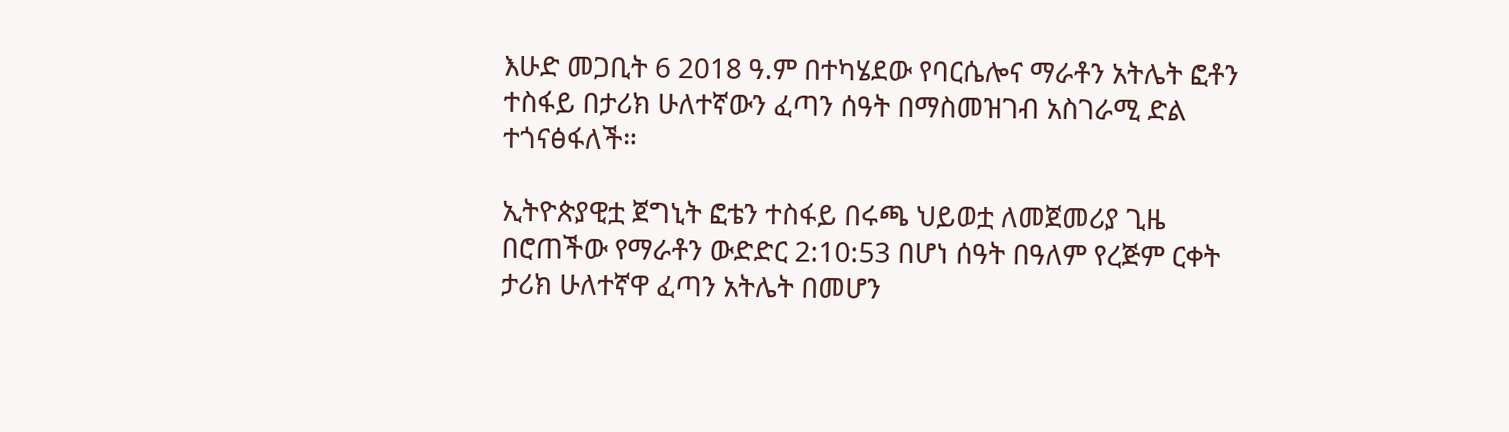እሁድ መጋቢት 6 2018 ዓ.ም በተካሄደው የባርሴሎና ማራቶን አትሌት ፎቶን ተስፋይ በታሪክ ሁለተኛውን ፈጣን ሰዓት በማስመዝገብ አስገራሚ ድል ተጎናፅፋለች።

ኢትዮጵያዊቷ ጀግኒት ፎቴን ተስፋይ በሩጫ ህይወቷ ለመጀመሪያ ጊዜ በሮጠችው የማራቶን ውድድር 2:10:53 በሆነ ሰዓት በዓለም የረጅም ርቀት ታሪክ ሁለተኛዋ ፈጣን አትሌት በመሆን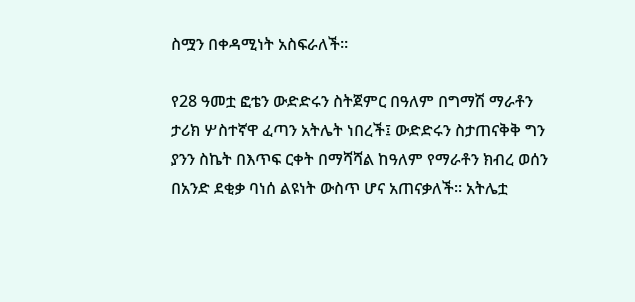ስሟን በቀዳሚነት አስፍራለች።

የ28 ዓመቷ ፎቴን ውድድሩን ስትጀምር በዓለም በግማሽ ማራቶን ታሪክ ሦስተኛዋ ፈጣን አትሌት ነበረች፤ ውድድሩን ስታጠናቅቅ ግን ያንን ስኬት በእጥፍ ርቀት በማሻሻል ከዓለም የማራቶን ክብረ ወሰን በአንድ ደቂቃ ባነሰ ልዩነት ውስጥ ሆና አጠናቃለች። አትሌቷ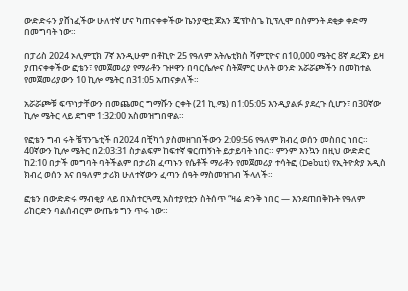ውድድሩን ያሸነፈችው ሁለተኛ ሆና ካጠናቀቀችው ኬንያዊቷ ጆአን ጄፕኮስጌ ኪፕሊሞ በስምንት ደቂቃ ቀድማ በመግባት ነው።

በፓሪስ 2024 ኦሊምፒክ 7ኛ እንዲሁም በቶኪዮ 25 የዓለም አትሌቲክስ ሻምፒዮና በ10,000 ሜትር 8ኛ ደረጃን ይዛ ያጠናቀቀችው ፎቴን፣ የመጀመሪያ የማራቶን ጉዞዋን በባርሴሎና ስትጀምር ሁለት ወንድ አሯሯጮችን በመከተል የመጀመሪያውን 10 ኪሎ ሜትር በ31:05 አጠናቃለች።

አሯሯጮቹ ፍጥነታቸውን በመጨመር ግማሹን ርቀት (21 ኪ.ሜ) በ1:05:05 እንዲያልፉ ያደረጉ ሲሆን፣ በ30ኛው ኪሎ ሜትር ላይ ደግሞ 1:32:00 አስመዝግበዋል።

የፎቴን ግብ ሩት ቼፕንጌቲች በ2024 በቺካጎ ያስመዘገበችውን 2:09:56 የዓለም ክብረ ወሰን መስበር ነበር። 40ኛውን ኪሎ ሜትር በ2:03:31 ስታልፍም ከፍተኛ ቁርጠኝነት ይታይባት ነበር። ምንም እንኳን በዚህ ውድድር ከ2:10 በታች መግባት ባትችልም በታሪክ ፈጣኑን የሴቶች ማራቶን የመጀመሪያ ተሳትፎ (Debut) የኢትዮጵያ አዲስ ክብረ ወሰን እና በዓለም ታሪክ ሁለተኛውን ፈጣን ሰዓት ማስመዝገብ ችላለች።

ፎቴን በውድድሩ ማብቂያ ላይ በአስተርጓሚ አስተያየቷን ስትሰጥ “ዛሬ ድንቅ ነበር — እንደጠበቅኩት የዓለም ሪከርድን ባልሰብርም ውጤቱ ግን ጥሩ ነው።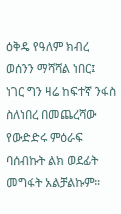ዕቅዴ የዓለም ክብረ ወሰንን ማሻሻል ነበር፤ ነገር ግን ዛሬ ከፍተኛ ንፋስ ስለነበረ በመጨረሻው የውድድሩ ምዕራፍ ባሰብኩት ልክ ወደፊት መግፋት አልቻልኩም።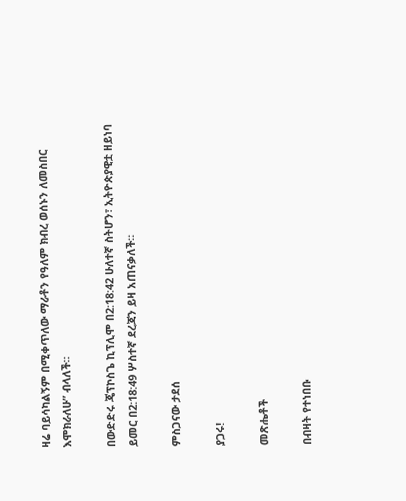ዛሬ ባይሳካልኝም በሚቀጥለው ማራቶን የዓለም ክብረ ወሰኑን ለመስበር እሞክራለሁ” ብላለች።

በውድድሩ ጄፕኮስጌ ኪፕሊሞ በ2:18:42 ሁለተኛ ስትሆን፣ ኢትዮጵያዊቷ ዘይነባ ይመር በ2:18:49 ሦስተኛ ደረጃን ይዛ አጠናቃለች።

ምስጋናው ታደሰ

ያጋሩ!

መጽሔቶች

በብዛት የተነበቡ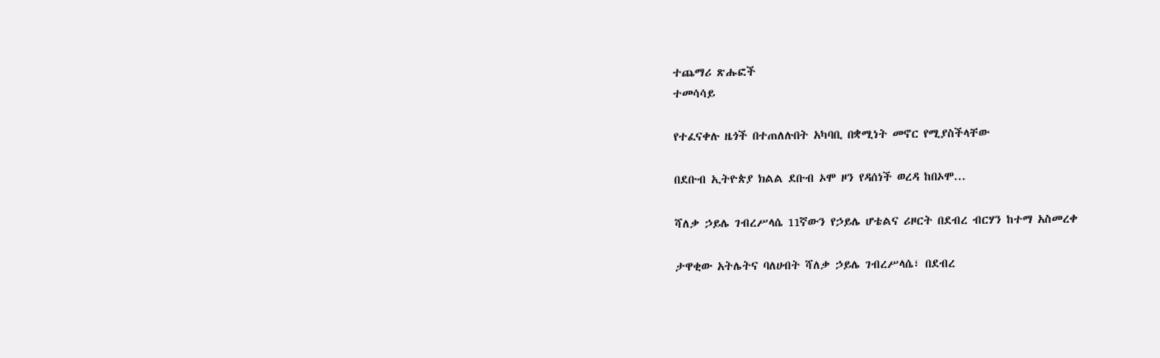ተጨማሪ ጽሑፎች
ተመሳሳይ

የተፈናቀሉ ዜጎች በተጠለሉበት አካባቢ በቋሚነት መኖር የሚያስችላቸው

በደቡብ ኢትዮጵያ ክልል ደቡብ ኦሞ ዞን የዳሰነች ወረዳ ከበኦሞ...

ሻለቃ ኃይሌ ገብረሥላሴ 11ኛውን የኃይሌ ሆቴልና ሪዞርት በደብረ ብርሃን ከተማ አስመረቀ

ታዋቂው አትሌትና ባለሀብት ሻለቃ ኃይሌ ገብረሥላሴ፣ በደብረ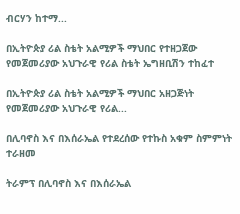ብርሃን ከተማ...

በኢትዮጵያ ሪል ስቴት አልሚዎች ማህበር የተዘጋጀው የመጀመሪያው አህጉራዊ የሪል ስቴት ኤግዘቢሽን ተከፈተ

በኢትዮጵያ ሪል ስቴት አልሚዎች ማህበር አዘጋጅነት የመጀመሪያው አህጉራዊ የሪል...

በሊባኖስ እና በእሰራኤል የተደረሰው የተኩስ አቁም ስምምነት ተራዘመ

ትራምፕ በሊባኖስ እና በእሰራኤል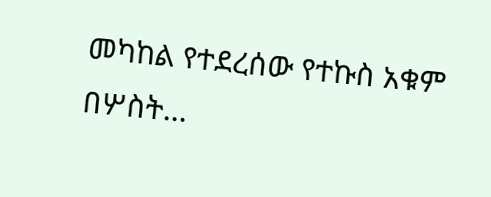መካከል የተደረሰው የተኩስ አቁም በሦስት...